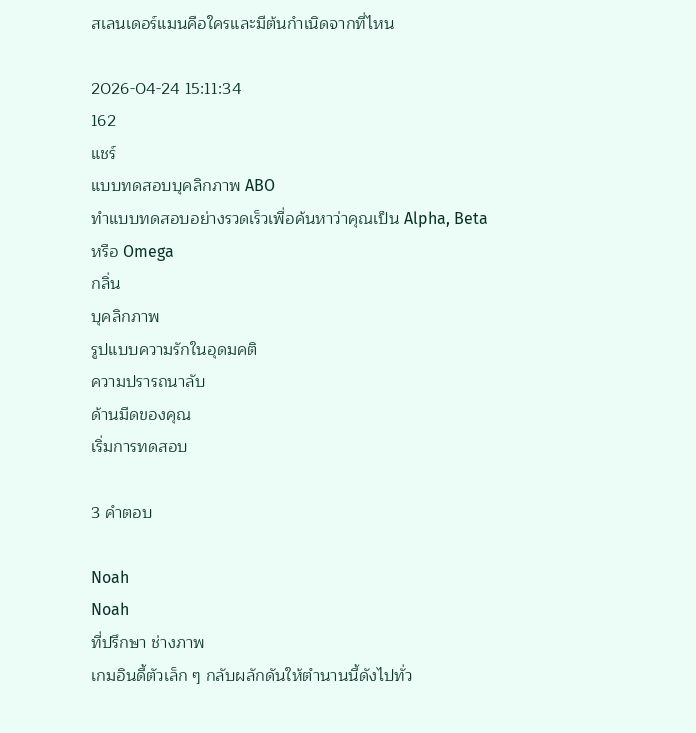สเลนเดอร์แมนคือใครและมีต้นกำเนิดจากที่ไหน

2026-04-24 15:11:34
162
แชร์
แบบทดสอบบุคลิกภาพ ABO
ทำแบบทดสอบอย่างรวดเร็วเพื่อค้นหาว่าคุณเป็น Alpha, Beta หรือ Omega
กลิ่น
บุคลิกภาพ
รูปแบบความรักในอุดมคติ
ความปรารถนาลับ
ด้านมืดของคุณ
เริ่มการทดสอบ

3 คำตอบ

Noah
Noah
ที่ปรึกษา ช่างภาพ
เกมอินดี้ตัวเล็ก ๆ กลับผลักดันให้ตำนานนี้ดังไปทั่ว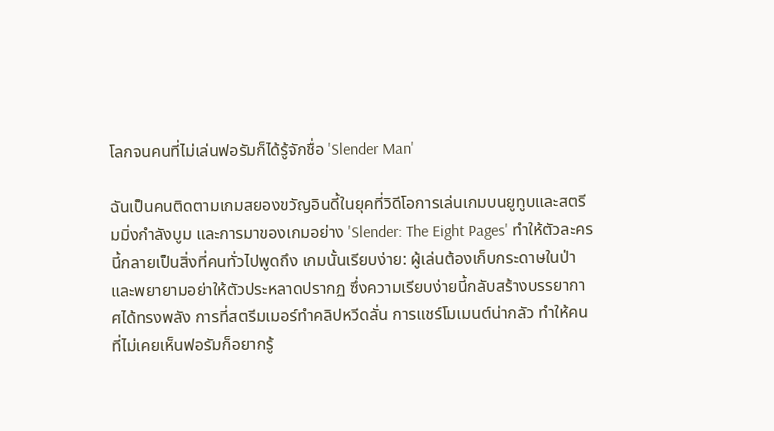โลกจนคนที่ไม่เล่นฟอรัมก็ได้รู้จักชื่อ 'Slender Man'

ฉันเป็นคนติดตามเกมสยองขวัญอินดี้ในยุคที่วิดีโอการเล่นเกมบนยูทูบและสตรีมมิ่งกำลังบูม และการมาของเกมอย่าง 'Slender: The Eight Pages' ทำให้ตัวละครนี้กลายเป็นสิ่งที่คนทั่วไปพูดถึง เกมนั้นเรียบง่าย: ผู้เล่นต้องเก็บกระดาษในป่าและพยายามอย่าให้ตัวประหลาดปรากฏ ซึ่งความเรียบง่ายนี้กลับสร้างบรรยากาศได้ทรงพลัง การที่สตรีมเมอร์ทำคลิปหวีดลั่น การแชร์โมเมนต์น่ากลัว ทำให้คนที่ไม่เคยเห็นฟอรัมก็อยากรู้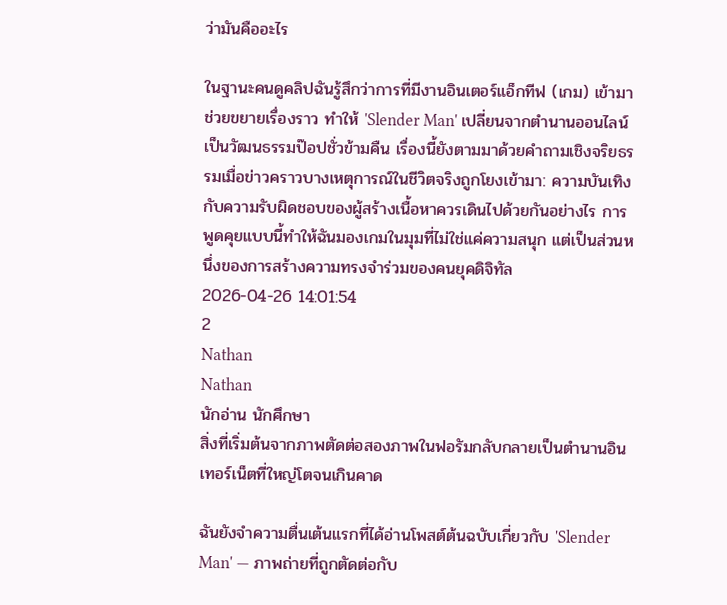ว่ามันคืออะไร

ในฐานะคนดูคลิปฉันรู้สึกว่าการที่มีงานอินเตอร์แอ็กทีฟ (เกม) เข้ามาช่วยขยายเรื่องราว ทำให้ 'Slender Man' เปลี่ยนจากตำนานออนไลน์เป็นวัฒนธรรมป๊อปชั่วข้ามคืน เรื่องนี้ยังตามมาด้วยคำถามเชิงจริยธรรมเมื่อข่าวคราวบางเหตุการณ์ในชีวิตจริงถูกโยงเข้ามา: ความบันเทิงกับความรับผิดชอบของผู้สร้างเนื้อหาควรเดินไปด้วยกันอย่างไร การพูดคุยแบบนี้ทำให้ฉันมองเกมในมุมที่ไม่ใช่แค่ความสนุก แต่เป็นส่วนหนึ่งของการสร้างความทรงจำร่วมของคนยุคดิจิทัล
2026-04-26 14:01:54
2
Nathan
Nathan
นักอ่าน นักศึกษา
สิ่งที่เริ่มต้นจากภาพตัดต่อสองภาพในฟอรัมกลับกลายเป็นตำนานอินเทอร์เน็ตที่ใหญ่โตจนเกินคาด

ฉันยังจำความตื่นเต้นแรกที่ได้อ่านโพสต์ต้นฉบับเกี่ยวกับ 'Slender Man' — ภาพถ่ายที่ถูกตัดต่อกับ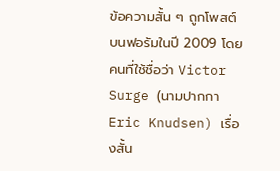ข้อความสั้น ๆ ถูกโพสต์บนฟอรัมในปี 2009 โดยคนที่ใช้ชื่อว่า Victor Surge (นามปากกา Eric Knudsen) เรื่องสั้น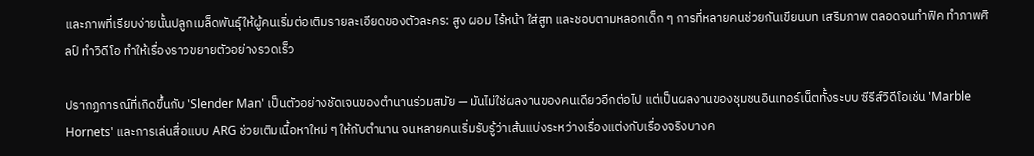และภาพที่เรียบง่ายนั้นปลูกเมล็ดพันธุ์ให้ผู้คนเริ่มต่อเติมรายละเอียดของตัวละคร: สูง ผอม ไร้หน้า ใส่สูท และชอบตามหลอกเด็ก ๆ การที่หลายคนช่วยกันเขียนบท เสริมภาพ ตลอดจนทำฟิค ทำภาพศิลป์ ทำวิดีโอ ทำให้เรื่องราวขยายตัวอย่างรวดเร็ว

ปรากฏการณ์ที่เกิดขึ้นกับ 'Slender Man' เป็นตัวอย่างชัดเจนของตำนานร่วมสมัย — มันไม่ใช่ผลงานของคนเดียวอีกต่อไป แต่เป็นผลงานของชุมชนอินเทอร์เน็ตทั้งระบบ ซีรีส์วิดีโอเช่น 'Marble Hornets' และการเล่นสื่อแบบ ARG ช่วยเติมเนื้อหาใหม่ ๆ ให้กับตำนาน จนหลายคนเริ่มรับรู้ว่าเส้นแบ่งระหว่างเรื่องแต่งกับเรื่องจริงบางค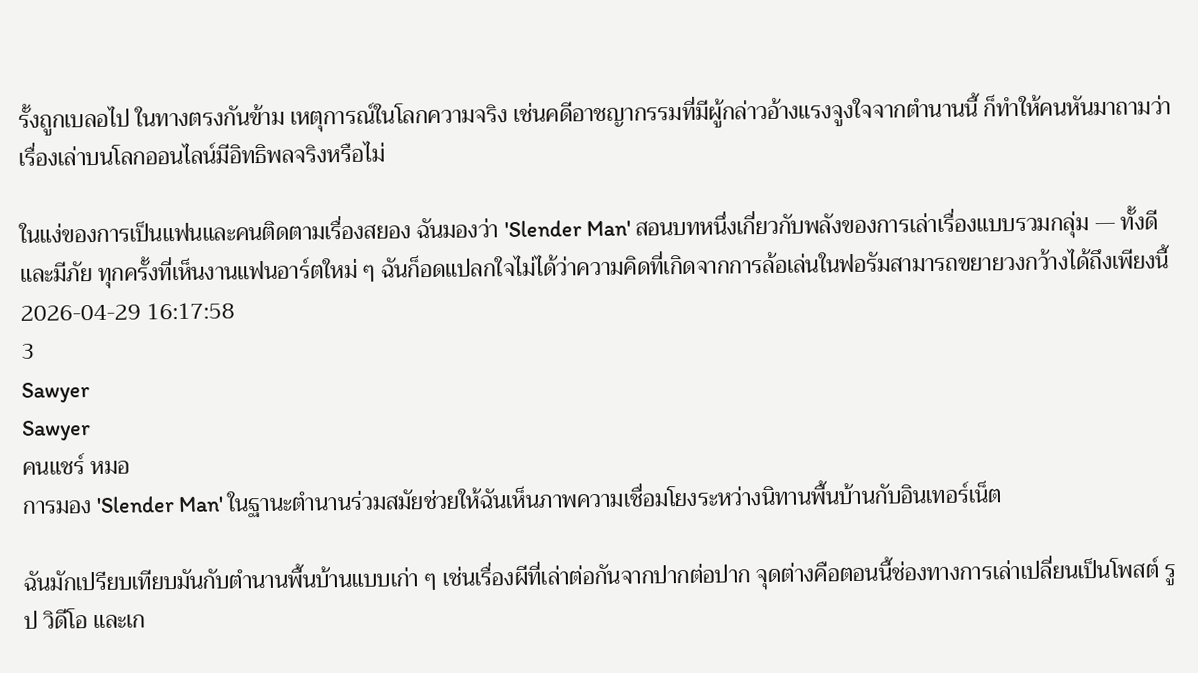รั้งถูกเบลอไป ในทางตรงกันข้าม เหตุการณ์ในโลกความจริง เช่นคดีอาชญากรรมที่มีผู้กล่าวอ้างแรงจูงใจจากตำนานนี้ ก็ทำให้คนหันมาถามว่าเรื่องเล่าบนโลกออนไลน์มีอิทธิพลจริงหรือไม่

ในแง่ของการเป็นแฟนและคนติดตามเรื่องสยอง ฉันมองว่า 'Slender Man' สอนบทหนึ่งเกี่ยวกับพลังของการเล่าเรื่องแบบรวมกลุ่ม — ทั้งดีและมีภัย ทุกครั้งที่เห็นงานแฟนอาร์ตใหม่ ๆ ฉันก็อดแปลกใจไม่ได้ว่าความคิดที่เกิดจากการล้อเล่นในฟอรัมสามารถขยายวงกว้างได้ถึงเพียงนี้
2026-04-29 16:17:58
3
Sawyer
Sawyer
คนแชร์ หมอ
การมอง 'Slender Man' ในฐานะตำนานร่วมสมัยช่วยให้ฉันเห็นภาพความเชื่อมโยงระหว่างนิทานพื้นบ้านกับอินเทอร์เน็ต

ฉันมักเปรียบเทียบมันกับตำนานพื้นบ้านแบบเก่า ๆ เช่นเรื่องผีที่เล่าต่อกันจากปากต่อปาก จุดต่างคือตอนนี้ช่องทางการเล่าเปลี่ยนเป็นโพสต์ รูป วิดีโอ และเก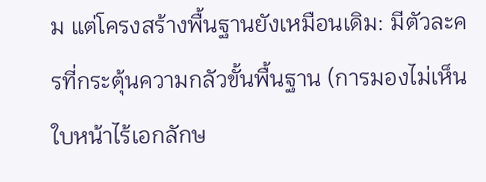ม แต่โครงสร้างพื้นฐานยังเหมือนเดิม: มีตัวละครที่กระตุ้นความกลัวขั้นพื้นฐาน (การมองไม่เห็น ใบหน้าไร้เอกลักษ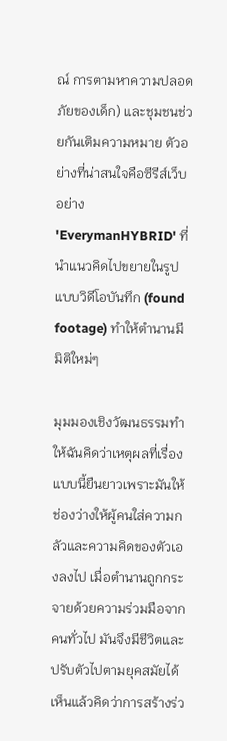ณ์ การตามหาความปลอดภัยของเด็ก) และชุมชนช่วยกันเติมความหมาย ตัวอย่างที่น่าสนใจคือซีรีส์เว็บอย่าง 'EverymanHYBRID' ที่นำแนวคิดไปขยายในรูปแบบวิดีโอบันทึก (found footage) ทำให้ตำนานมีมิติใหม่ๆ

มุมมองเชิงวัฒนธรรมทำให้ฉันคิดว่าเหตุผลที่เรื่องแบบนี้ยืนยาวเพราะมันให้ช่องว่างให้ผู้คนใส่ความกลัวและความคิดของตัวเองลงไป เมื่อตำนานถูกกระจายด้วยความร่วมมือจากคนทั่วไป มันจึงมีชีวิตและปรับตัวไปตามยุคสมัยได้ เห็นแล้วคิดว่าการสร้างร่ว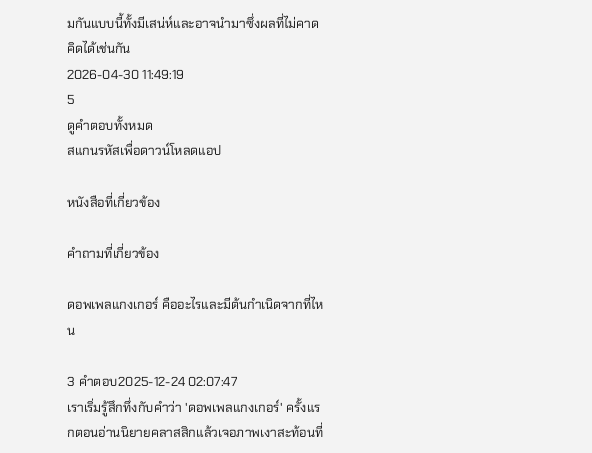มกันแบบนี้ทั้งมีเสน่ห์และอาจนำมาซึ่งผลที่ไม่คาดคิดได้เช่นกัน
2026-04-30 11:49:19
5
ดูคำตอบทั้งหมด
สแกนรหัสเพื่อดาวน์โหลดแอป

หนังสือที่เกี่ยวข้อง

คำถามที่เกี่ยวข้อง

ดอพเพลแกงเกอร์ คืออะไรและมีต้นกำเนิดจากที่ไหน

3 คำตอบ2025-12-24 02:07:47
เราเริ่มรู้สึกทึ่งกับคำว่า 'ดอพเพลแกงเกอร์' ครั้งแรกตอนอ่านนิยายคลาสสิกแล้วเจอภาพเงาสะท้อนที่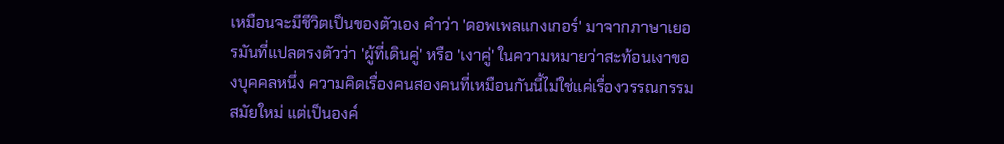เหมือนจะมีชีวิตเป็นของตัวเอง คำว่า 'ดอพเพลแกงเกอร์' มาจากภาษาเยอรมันที่แปลตรงตัวว่า 'ผู้ที่เดินคู่' หรือ 'เงาคู่' ในความหมายว่าสะท้อนเงาของบุคคลหนึ่ง ความคิดเรื่องคนสองคนที่เหมือนกันนี้ไม่ใช่แค่เรื่องวรรณกรรมสมัยใหม่ แต่เป็นองค์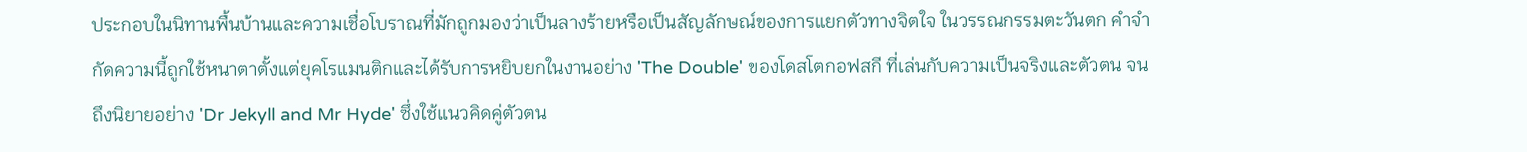ประกอบในนิทานพื้นบ้านและความเชื่อโบราณที่มักถูกมองว่าเป็นลางร้ายหรือเป็นสัญลักษณ์ของการแยกตัวทางจิตใจ ในวรรณกรรมตะวันตก คำจำกัดความนี้ถูกใช้หนาตาตั้งแต่ยุคโรแมนติกและได้รับการหยิบยกในงานอย่าง 'The Double' ของโดสโตกอฟสกี ที่เล่นกับความเป็นจริงและตัวตน จนถึงนิยายอย่าง 'Dr Jekyll and Mr Hyde' ซึ่งใช้แนวคิดคู่ตัวตน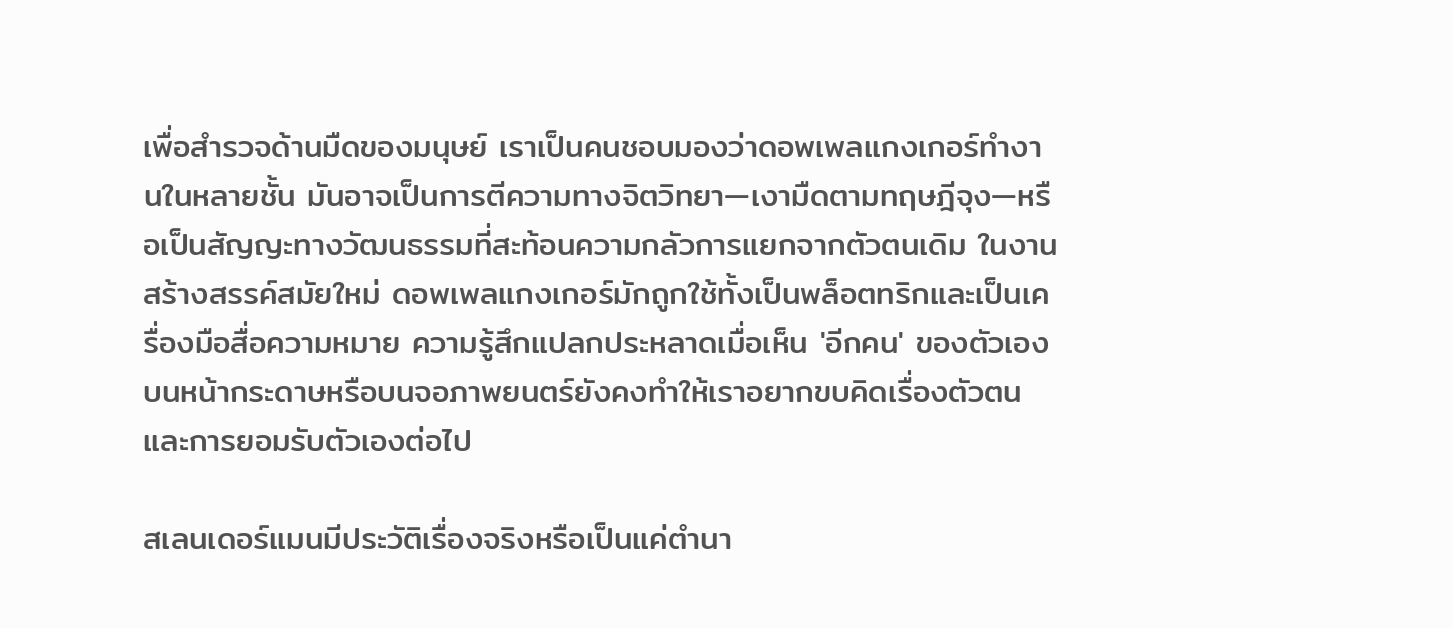เพื่อสำรวจด้านมืดของมนุษย์ เราเป็นคนชอบมองว่าดอพเพลแกงเกอร์ทำงานในหลายชั้น มันอาจเป็นการตีความทางจิตวิทยา—เงามืดตามทฤษฎีจุง—หรือเป็นสัญญะทางวัฒนธรรมที่สะท้อนความกลัวการแยกจากตัวตนเดิม ในงานสร้างสรรค์สมัยใหม่ ดอพเพลแกงเกอร์มักถูกใช้ทั้งเป็นพล็อตทริกและเป็นเครื่องมือสื่อความหมาย ความรู้สึกแปลกประหลาดเมื่อเห็น 'อีกคน' ของตัวเองบนหน้ากระดาษหรือบนจอภาพยนตร์ยังคงทำให้เราอยากขบคิดเรื่องตัวตนและการยอมรับตัวเองต่อไป

สเลนเดอร์แมนมีประวัติเรื่องจริงหรือเป็นแค่ตำนา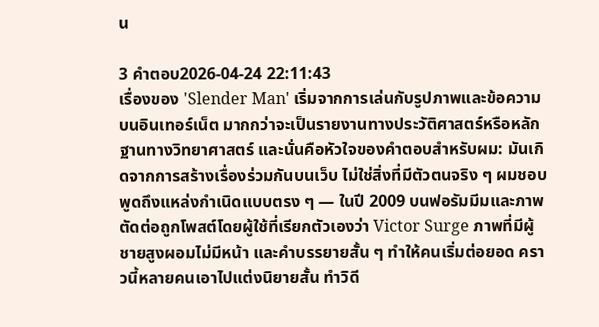น

3 คำตอบ2026-04-24 22:11:43
เรื่องของ 'Slender Man' เริ่มจากการเล่นกับรูปภาพและข้อความบนอินเทอร์เน็ต มากกว่าจะเป็นรายงานทางประวัติศาสตร์หรือหลักฐานทางวิทยาศาสตร์ และนั่นคือหัวใจของคำตอบสำหรับผม: มันเกิดจากการสร้างเรื่องร่วมกันบนเว็บ ไม่ใช่สิ่งที่มีตัวตนจริง ๆ ผมชอบพูดถึงแหล่งกำเนิดแบบตรง ๆ — ในปี 2009 บนฟอรัมมีมและภาพตัดต่อถูกโพสต์โดยผู้ใช้ที่เรียกตัวเองว่า Victor Surge ภาพที่มีผู้ชายสูงผอมไม่มีหน้า และคำบรรยายสั้น ๆ ทำให้คนเริ่มต่อยอด คราวนี้หลายคนเอาไปแต่งนิยายสั้น ทำวิดี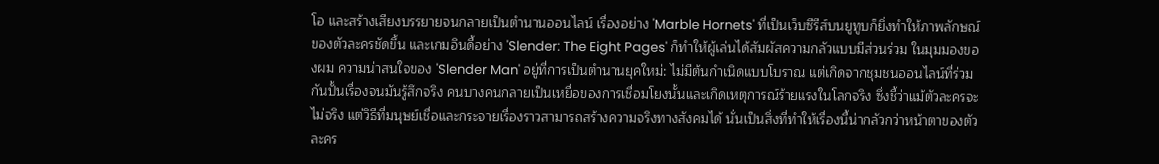โอ และสร้างเสียงบรรยายจนกลายเป็นตำนานออนไลน์ เรื่องอย่าง 'Marble Hornets' ที่เป็นเว็บซีรีส์บนยูทูบก็ยิ่งทำให้ภาพลักษณ์ของตัวละครชัดขึ้น และเกมอินดี้อย่าง 'Slender: The Eight Pages' ก็ทำให้ผู้เล่นได้สัมผัสความกลัวแบบมีส่วนร่วม ในมุมมองของผม ความน่าสนใจของ 'Slender Man' อยู่ที่การเป็นตำนานยุคใหม่: ไม่มีต้นกำเนิดแบบโบราณ แต่เกิดจากชุมชนออนไลน์ที่ร่วมกันปั้นเรื่องจนมันรู้สึกจริง คนบางคนกลายเป็นเหยื่อของการเชื่อมโยงนั้นและเกิดเหตุการณ์ร้ายแรงในโลกจริง ซึ่งชี้ว่าแม้ตัวละครจะไม่จริง แต่วิธีที่มนุษย์เชื่อและกระจายเรื่องราวสามารถสร้างความจริงทางสังคมได้ นั่นเป็นสิ่งที่ทำให้เรื่องนี้น่ากลัวกว่าหน้าตาของตัวละคร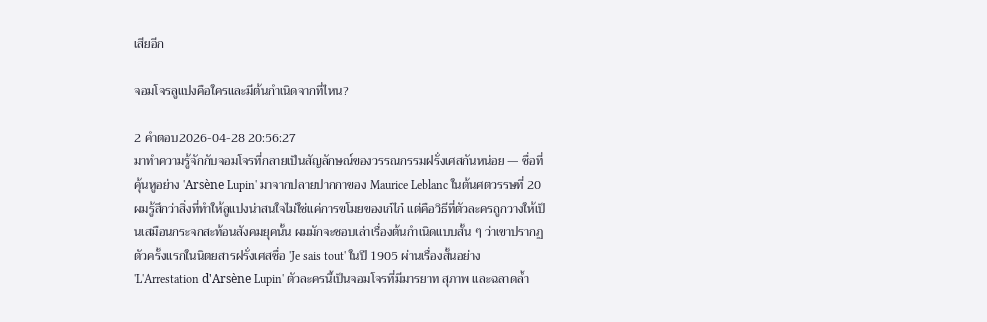เสียอีก

จอมโจรลูแปงคือใครและมีต้นกำเนิดจากที่ไหน?

2 คำตอบ2026-04-28 20:56:27
มาทำความรู้จักกับจอมโจรที่กลายเป็นสัญลักษณ์ของวรรณกรรมฝรั่งเศสกันหน่อย — ชื่อที่คุ้นหูอย่าง 'Arsène Lupin' มาจากปลายปากกาของ Maurice Leblanc ในต้นศตวรรษที่ 20 ผมรู้สึกว่าสิ่งที่ทำให้ลูแปงน่าสนใจไม่ใช่แค่การขโมยของเก๋ไก๋ แต่คือวิธีที่ตัวละครถูกวางให้เป็นเสมือนกระจกสะท้อนสังคมยุคนั้น ผมมักจะชอบเล่าเรื่องต้นกำเนิดแบบสั้น ๆ ว่าเขาปรากฏตัวครั้งแรกในนิตยสารฝรั่งเศสชื่อ 'Je sais tout' ในปี 1905 ผ่านเรื่องสั้นอย่าง 'L'Arrestation d'Arsène Lupin' ตัวละครนี้เป็นจอมโจรที่มีมารยาท สุภาพ และฉลาดล้ำ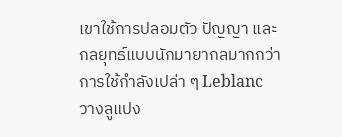เขาใช้การปลอมตัว ปัญญา และกลยุทธ์แบบนักมายากลมากกว่าการใช้กำลังเปล่า ๆ Leblanc วางลูแปง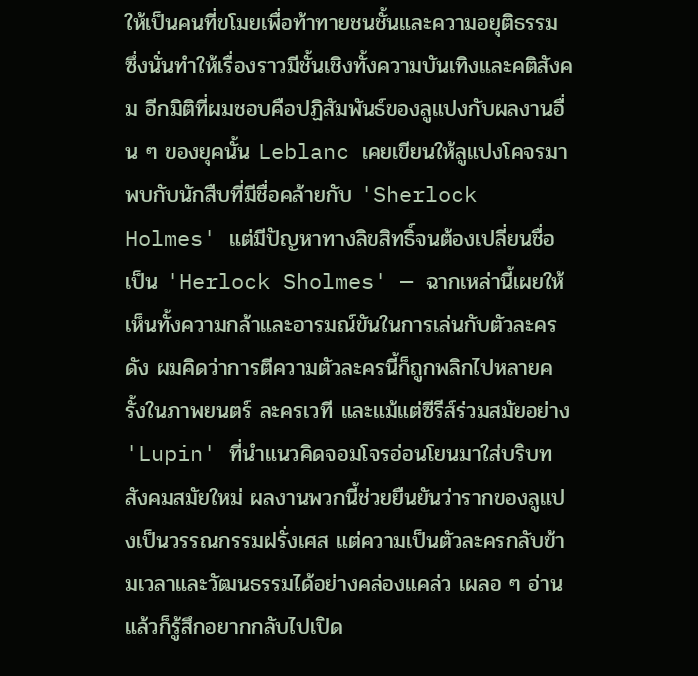ให้เป็นคนที่ขโมยเพื่อท้าทายชนชั้นและความอยุติธรรม ซึ่งนั่นทำให้เรื่องราวมีชั้นเชิงทั้งความบันเทิงและคติสังคม อีกมิติที่ผมชอบคือปฏิสัมพันธ์ของลูแปงกับผลงานอื่น ๆ ของยุคนั้น Leblanc เคยเขียนให้ลูแปงโคจรมาพบกับนักสืบที่มีชื่อคล้ายกับ 'Sherlock Holmes' แต่มีปัญหาทางลิขสิทธิ์จนต้องเปลี่ยนชื่อเป็น 'Herlock Sholmes' — ฉากเหล่านี้เผยให้เห็นทั้งความกล้าและอารมณ์ขันในการเล่นกับตัวละครดัง ผมคิดว่าการตีความตัวละครนี้ก็ถูกพลิกไปหลายครั้งในภาพยนตร์ ละครเวที และแม้แต่ซีรีส์ร่วมสมัยอย่าง 'Lupin' ที่นำแนวคิดจอมโจรอ่อนโยนมาใส่บริบทสังคมสมัยใหม่ ผลงานพวกนี้ช่วยยืนยันว่ารากของลูแปงเป็นวรรณกรรมฝรั่งเศส แต่ความเป็นตัวละครกลับข้ามเวลาและวัฒนธรรมได้อย่างคล่องแคล่ว เผลอ ๆ อ่านแล้วก็รู้สึกอยากกลับไปเปิด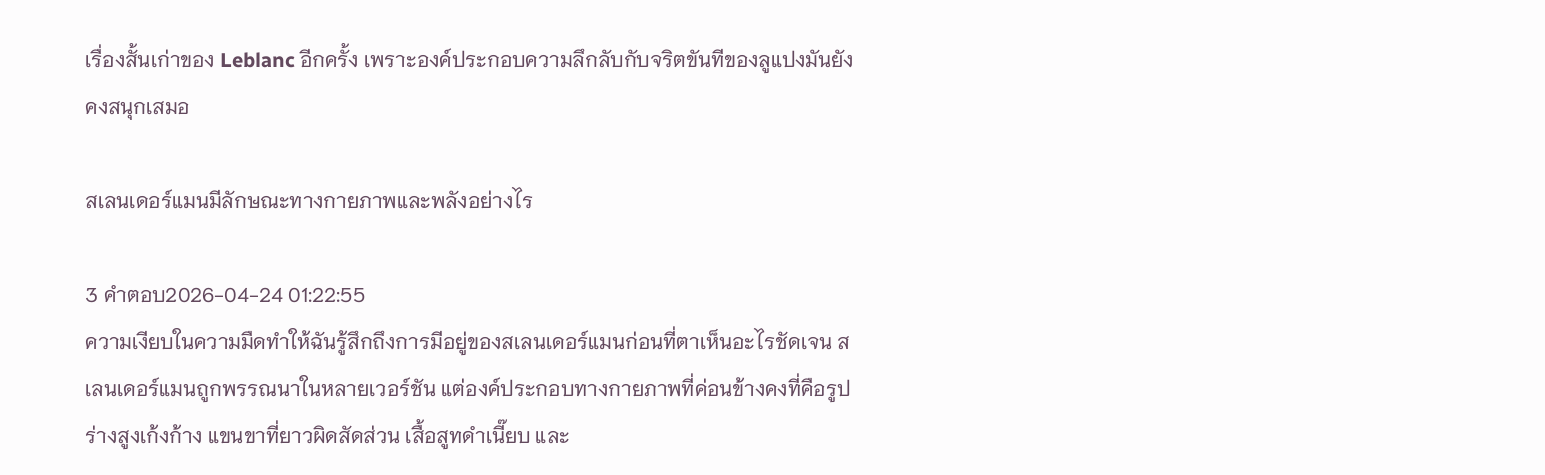เรื่องสั้นเก่าของ Leblanc อีกครั้ง เพราะองค์ประกอบความลึกลับกับจริตขันทีของลูแปงมันยังคงสนุกเสมอ

สเลนเดอร์แมนมีลักษณะทางกายภาพและพลังอย่างไร

3 คำตอบ2026-04-24 01:22:55
ความเงียบในความมืดทำให้ฉันรู้สึกถึงการมีอยู่ของสเลนเดอร์แมนก่อนที่ตาเห็นอะไรชัดเจน สเลนเดอร์แมนถูกพรรณนาในหลายเวอร์ชัน แต่องค์ประกอบทางกายภาพที่ค่อนข้างคงที่คือรูปร่างสูงเก้งก้าง แขนขาที่ยาวผิดสัดส่วน เสื้อสูทดำเนี๊ยบ และ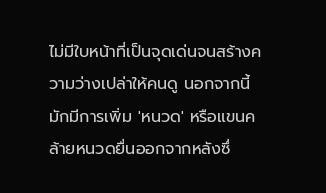ไม่มีใบหน้าที่เป็นจุดเด่นจนสร้างความว่างเปล่าให้คนดู นอกจากนี้มักมีการเพิ่ม 'หนวด' หรือแขนคล้ายหนวดยื่นออกจากหลังซึ่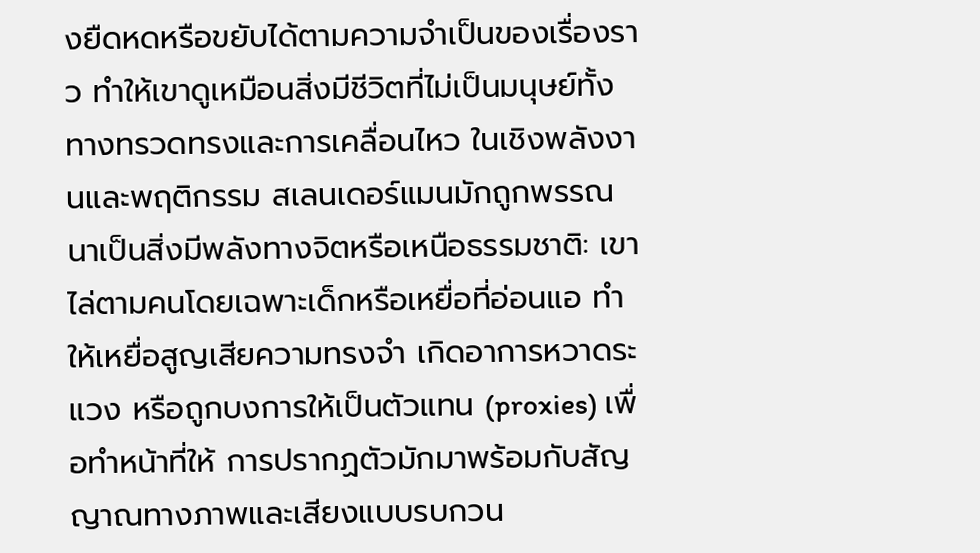งยืดหดหรือขยับได้ตามความจำเป็นของเรื่องราว ทำให้เขาดูเหมือนสิ่งมีชีวิตที่ไม่เป็นมนุษย์ทั้งทางทรวดทรงและการเคลื่อนไหว ในเชิงพลังงานและพฤติกรรม สเลนเดอร์แมนมักถูกพรรณนาเป็นสิ่งมีพลังทางจิตหรือเหนือธรรมชาติ: เขาไล่ตามคนโดยเฉพาะเด็กหรือเหยื่อที่อ่อนแอ ทำให้เหยื่อสูญเสียความทรงจำ เกิดอาการหวาดระแวง หรือถูกบงการให้เป็นตัวแทน (proxies) เพื่อทำหน้าที่ให้ การปรากฏตัวมักมาพร้อมกับสัญญาณทางภาพและเสียงแบบรบกวน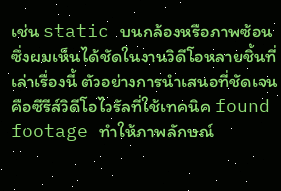เช่น static บนกล้องหรือภาพซ้อน ซึ่งผมเห็นได้ชัดในงานวิดีโอหลายชิ้นที่เล่าเรื่องนี้ ตัวอย่างการนำเสนอที่ชัดเจนคือซีรีส์วิดีโอไวรัลที่ใช้เทคนิค found footage ทำให้ภาพลักษณ์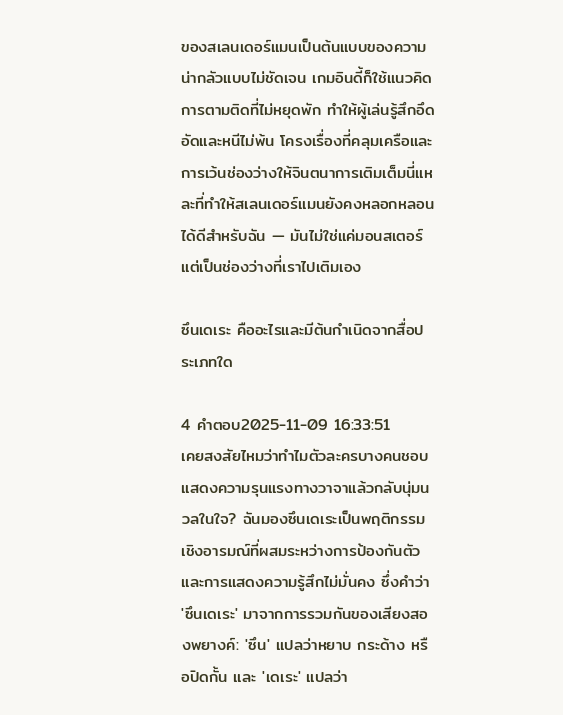ของสเลนเดอร์แมนเป็นต้นแบบของความน่ากลัวแบบไม่ชัดเจน เกมอินดี้ก็ใช้แนวคิดการตามติดที่ไม่หยุดพัก ทำให้ผู้เล่นรู้สึกอึดอัดและหนีไม่พ้น โครงเรื่องที่คลุมเครือและการเว้นช่องว่างให้จินตนาการเติมเต็มนี่แหละที่ทำให้สเลนเดอร์แมนยังคงหลอกหลอนได้ดีสำหรับฉัน — มันไม่ใช่แค่มอนสเตอร์ แต่เป็นช่องว่างที่เราไปเติมเอง

ซึนเดเระ คืออะไรและมีต้นกำเนิดจากสื่อประเภทใด

4 คำตอบ2025-11-09 16:33:51
เคยสงสัยไหมว่าทำไมตัวละครบางคนชอบแสดงความรุนแรงทางวาจาแล้วกลับนุ่มนวลในใจ? ฉันมองซึนเดเระเป็นพฤติกรรมเชิงอารมณ์ที่ผสมระหว่างการป้องกันตัวและการแสดงความรู้สึกไม่มั่นคง ซึ่งคำว่า 'ซึนเดเระ' มาจากการรวมกันของเสียงสองพยางค์: 'ซึน' แปลว่าหยาบ กระด้าง หรือปิดกั้น และ 'เดเระ' แปลว่า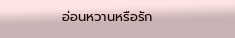อ่อนหวานหรือรัก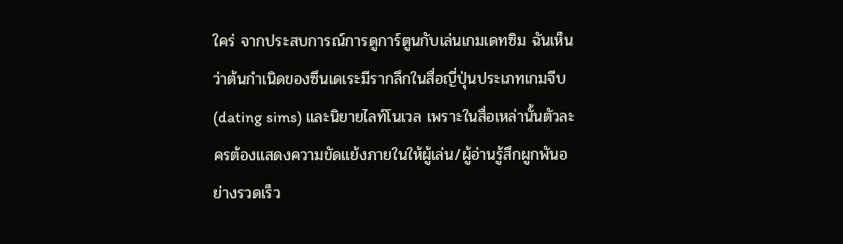ใคร่ จากประสบการณ์การดูการ์ตูนกับเล่นเกมเดทซิม ฉันเห็นว่าต้นกำเนิดของซึนเดเระมีรากลึกในสื่อญี่ปุ่นประเภทเกมจีบ (dating sims) และนิยายไลท์โนเวล เพราะในสื่อเหล่านั้นตัวละครต้องแสดงความขัดแย้งภายในให้ผู้เล่น/ผู้อ่านรู้สึกผูกพันอย่างรวดเร็ว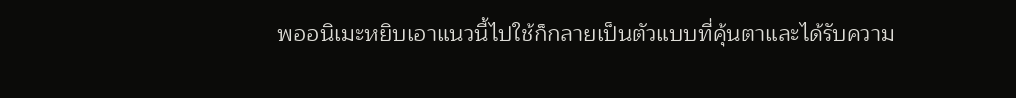พออนิเมะหยิบเอาแนวนี้ไปใช้ก็กลายเป็นตัวแบบที่คุ้นตาและได้รับความ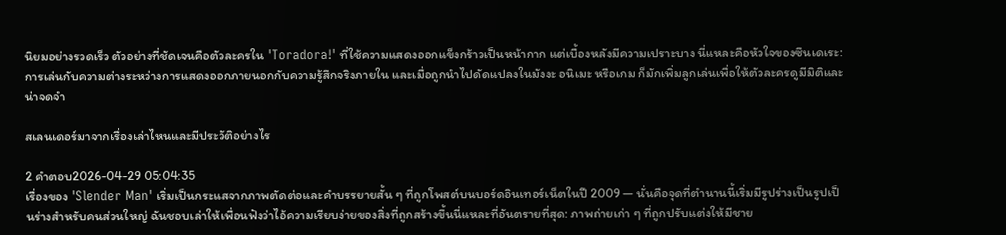นิยมอย่างรวดเร็ว ตัวอย่างที่ชัดเจนคือตัวละครใน 'Toradora!' ที่ใช้ความแสดงออกแข็งกร้าวเป็นหน้ากาก แต่เบื้องหลังมีความเปราะบาง นี่แหละคือหัวใจของซึนเดเระ: การเล่นกับความต่างระหว่างการแสดงออกภายนอกกับความรู้สึกจริงภายใน และเมื่อถูกนำไปดัดแปลงในมังงะ อนิเมะ หรือเกม ก็มักเพิ่มลูกเล่นเพื่อให้ตัวละครดูมีมิติและน่าจดจำ

สเลนเดอร์มาจากเรื่องเล่าไหนและมีประวัติอย่างไร

2 คำตอบ2026-04-29 05:04:35
เรื่องของ 'Slender Man' เริ่มเป็นกระแสจากภาพตัดต่อและคำบรรยายสั้น ๆ ที่ถูกโพสต์บนบอร์ดอินเทอร์เน็ตในปี 2009 — นั่นคือจุดที่ตำนานนี้เริ่มมีรูปร่างเป็นรูปเป็นร่างสำหรับคนส่วนใหญ่ ฉันชอบเล่าให้เพื่อนฟังว่าไอ้ความเรียบง่ายของสิ่งที่ถูกสร้างขึ้นนี่แหละที่อันตรายที่สุด: ภาพถ่ายเก่า ๆ ที่ถูกปรับแต่งให้มีชาย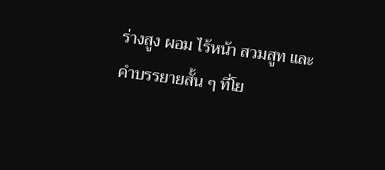ร่างสูง ผอม ไร้หน้า สวมสูท และคำบรรยายสั้น ๆ ที่โย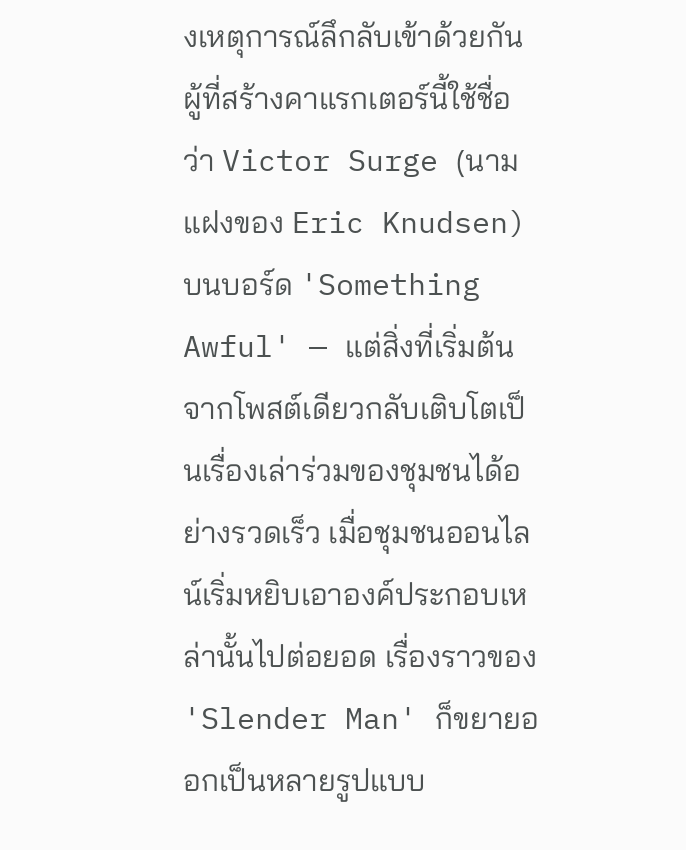งเหตุการณ์ลึกลับเข้าด้วยกัน ผู้ที่สร้างคาแรกเตอร์นี้ใช้ชื่อว่า Victor Surge (นามแฝงของ Eric Knudsen) บนบอร์ด 'Something Awful' — แต่สิ่งที่เริ่มต้นจากโพสต์เดียวกลับเติบโตเป็นเรื่องเล่าร่วมของชุมชนได้อย่างรวดเร็ว เมื่อชุมชนออนไลน์เริ่มหยิบเอาองค์ประกอบเหล่านั้นไปต่อยอด เรื่องราวของ 'Slender Man' ก็ขยายออกเป็นหลายรูปแบบ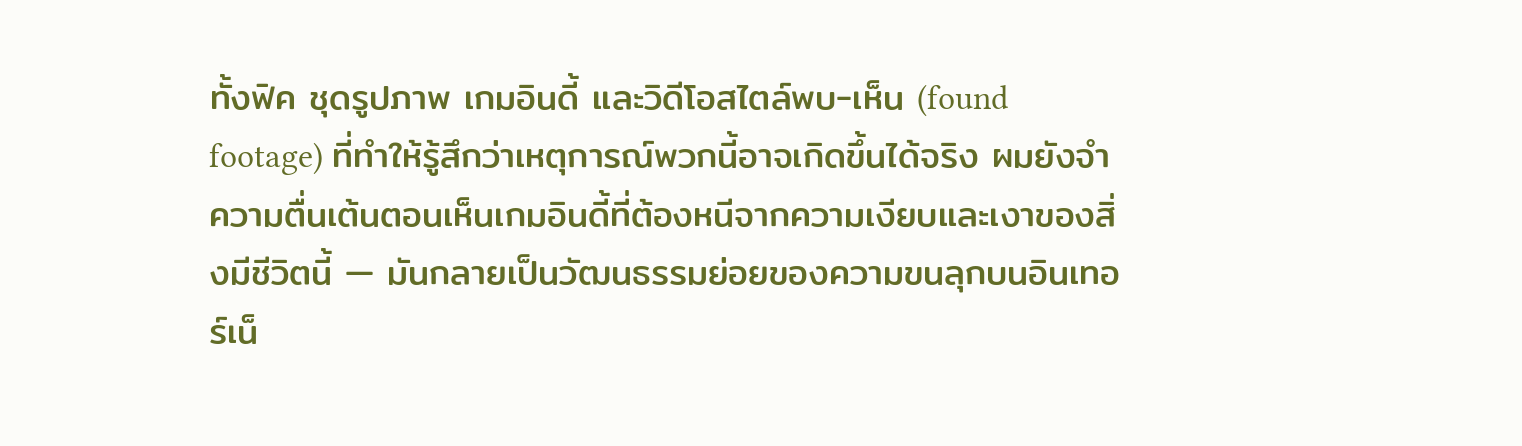ทั้งฟิค ชุดรูปภาพ เกมอินดี้ และวิดีโอสไตล์พบ-เห็น (found footage) ที่ทำให้รู้สึกว่าเหตุการณ์พวกนี้อาจเกิดขึ้นได้จริง ผมยังจำความตื่นเต้นตอนเห็นเกมอินดี้ที่ต้องหนีจากความเงียบและเงาของสิ่งมีชีวิตนี้ — มันกลายเป็นวัฒนธรรมย่อยของความขนลุกบนอินเทอร์เน็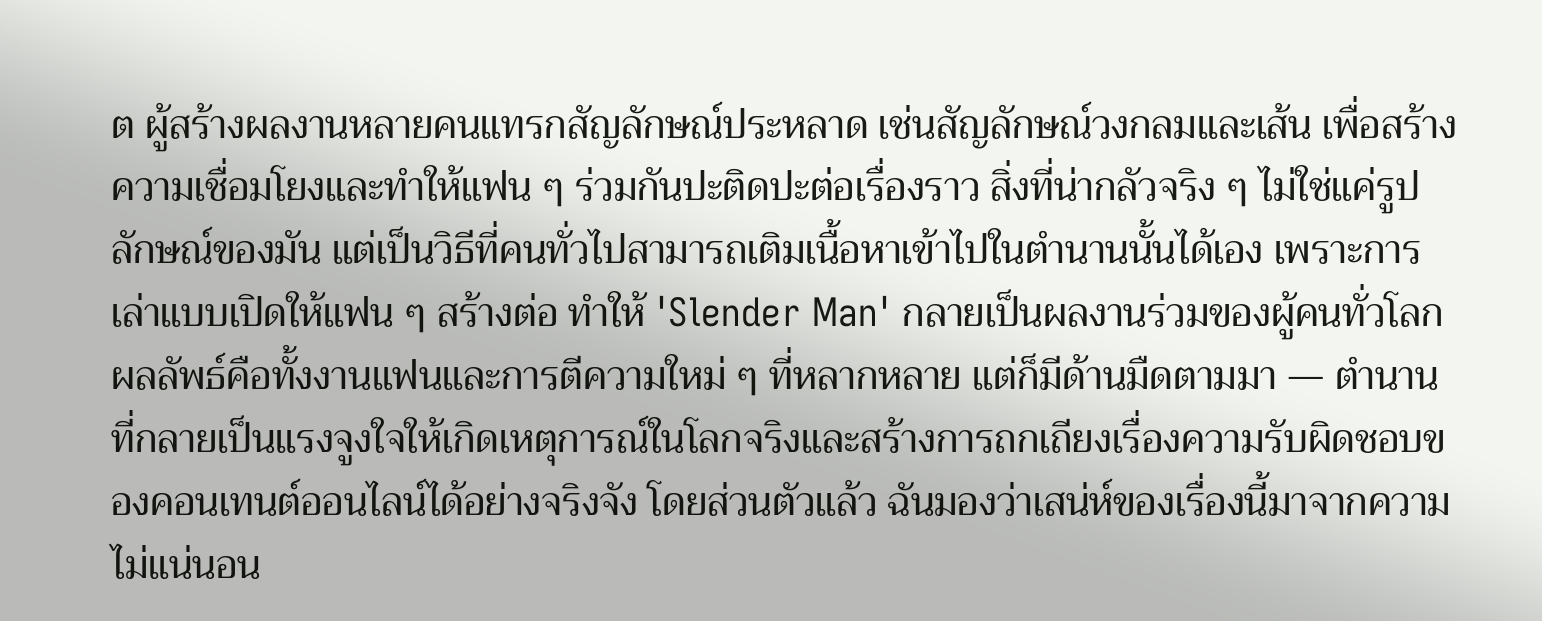ต ผู้สร้างผลงานหลายคนแทรกสัญลักษณ์ประหลาด เช่นสัญลักษณ์วงกลมและเส้น เพื่อสร้างความเชื่อมโยงและทำให้แฟน ๆ ร่วมกันปะติดปะต่อเรื่องราว สิ่งที่น่ากลัวจริง ๆ ไม่ใช่แค่รูปลักษณ์ของมัน แต่เป็นวิธีที่คนทั่วไปสามารถเติมเนื้อหาเข้าไปในตำนานนั้นได้เอง เพราะการเล่าแบบเปิดให้แฟน ๆ สร้างต่อ ทำให้ 'Slender Man' กลายเป็นผลงานร่วมของผู้คนทั่วโลก ผลลัพธ์คือทั้งงานแฟนและการตีความใหม่ ๆ ที่หลากหลาย แต่ก็มีด้านมืดตามมา — ตำนานที่กลายเป็นแรงจูงใจให้เกิดเหตุการณ์ในโลกจริงและสร้างการถกเถียงเรื่องความรับผิดชอบของคอนเทนต์ออนไลน์ได้อย่างจริงจัง โดยส่วนตัวแล้ว ฉันมองว่าเสน่ห์ของเรื่องนี้มาจากความไม่แน่นอน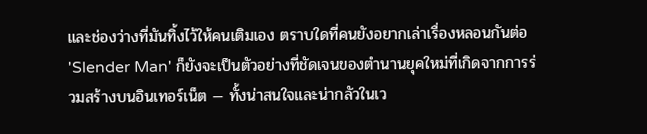และช่องว่างที่มันทิ้งไว้ให้คนเติมเอง ตราบใดที่คนยังอยากเล่าเรื่องหลอนกันต่อ 'Slender Man' ก็ยังจะเป็นตัวอย่างที่ชัดเจนของตำนานยุคใหม่ที่เกิดจากการร่วมสร้างบนอินเทอร์เน็ต — ทั้งน่าสนใจและน่ากลัวในเว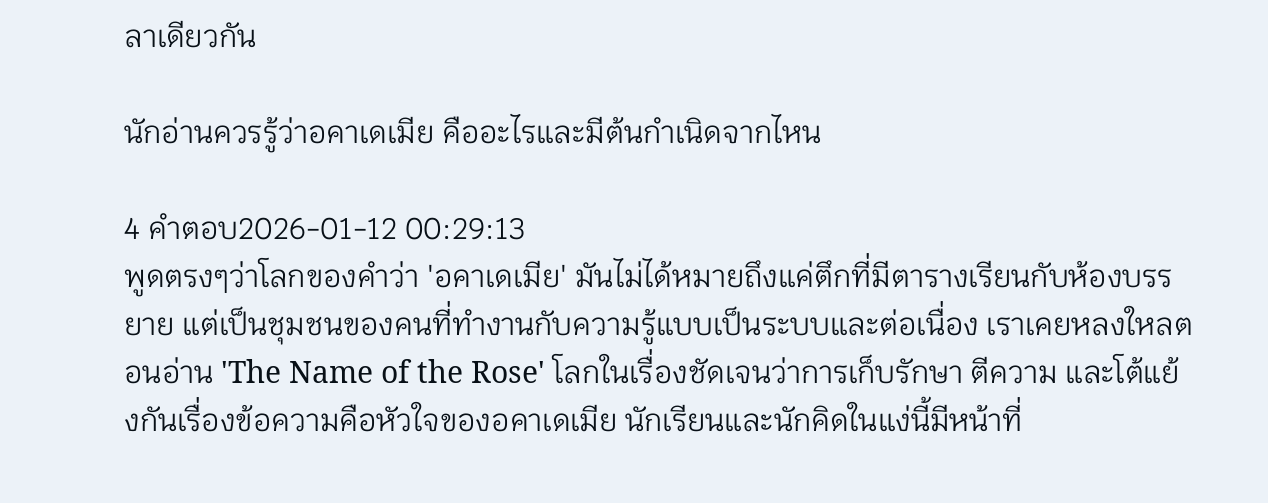ลาเดียวกัน

นักอ่านควรรู้ว่าอคาเดเมีย คืออะไรและมีต้นกำเนิดจากไหน

4 คำตอบ2026-01-12 00:29:13
พูดตรงๆว่าโลกของคำว่า 'อคาเดเมีย' มันไม่ได้หมายถึงแค่ตึกที่มีตารางเรียนกับห้องบรรยาย แต่เป็นชุมชนของคนที่ทำงานกับความรู้แบบเป็นระบบและต่อเนื่อง เราเคยหลงใหลตอนอ่าน 'The Name of the Rose' โลกในเรื่องชัดเจนว่าการเก็บรักษา ตีความ และโต้แย้งกันเรื่องข้อความคือหัวใจของอคาเดเมีย นักเรียนและนักคิดในแง่นี้มีหน้าที่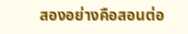สองอย่างคือสอนต่อ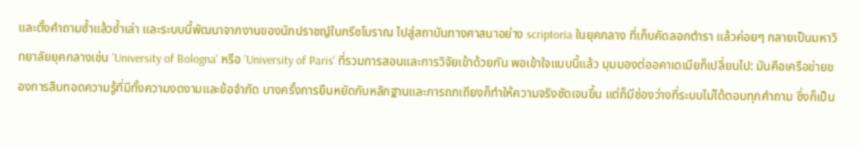และตั้งคำถามซ้ำแล้วซ้ำเล่า และระบบนี้พัฒนาจากงานของนักปราชญ์ในกรีซโบราณ ไปสู่สถาบันทางศาสนาอย่าง scriptoria ในยุคกลาง ที่เก็บคัดลอกตำรา แล้วค่อยๆ กลายเป็นมหาวิทยาลัยยุคกลางเช่น 'University of Bologna' หรือ 'University of Paris' ที่รวมการสอนและการวิจัยเข้าด้วยกัน พอเข้าใจแบบนี้แล้ว มุมมองต่ออคาเดเมียก็เปลี่ยนไป: มันคือเครือข่ายของการสืบทอดความรู้ที่มีทั้งความงดงามและข้อจำกัด บางครั้งการยืนหยัดกับหลักฐานและการถกเถียงก็ทำให้ความจริงชัดเจนขึ้น แต่ก็มีช่องว่างที่ระบบไม่ได้ตอบทุกคำถาม ซึ่งก็เป็น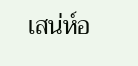เสน่ห์อ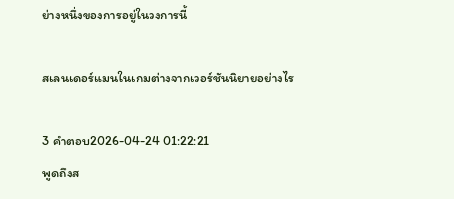ย่างหนึ่งของการอยู่ในวงการนี้

สเลนเดอร์แมนในเกมต่างจากเวอร์ชันนิยายอย่างไร

3 คำตอบ2026-04-24 01:22:21
พูดถึงส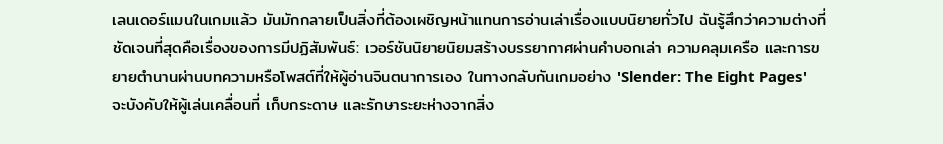เลนเดอร์แมนในเกมแล้ว มันมักกลายเป็นสิ่งที่ต้องเผชิญหน้าแทนการอ่านเล่าเรื่องแบบนิยายทั่วไป ฉันรู้สึกว่าความต่างที่ชัดเจนที่สุดคือเรื่องของการมีปฏิสัมพันธ์: เวอร์ชันนิยายนิยมสร้างบรรยากาศผ่านคำบอกเล่า ความคลุมเครือ และการขยายตำนานผ่านบทความหรือโพสต์ที่ให้ผู้อ่านจินตนาการเอง ในทางกลับกันเกมอย่าง 'Slender: The Eight Pages' จะบังคับให้ผู้เล่นเคลื่อนที่ เก็บกระดาษ และรักษาระยะห่างจากสิ่ง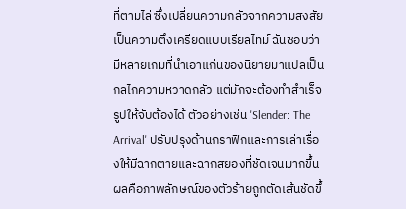ที่ตามไล่ ซึ่งเปลี่ยนความกลัวจากความสงสัยเป็นความตึงเครียดแบบเรียลไทม์ ฉันชอบว่ามีหลายเกมที่นำเอาแก่นของนิยายมาแปลเป็นกลไกความหวาดกลัว แต่มักจะต้องทำสำเร็จรูปให้จับต้องได้ ตัวอย่างเช่น 'Slender: The Arrival' ปรับปรุงด้านกราฟิกและการเล่าเรื่องให้มีฉากตายและฉากสยองที่ชัดเจนมากขึ้น ผลคือภาพลักษณ์ของตัวร้ายถูกตัดเส้นชัดขึ้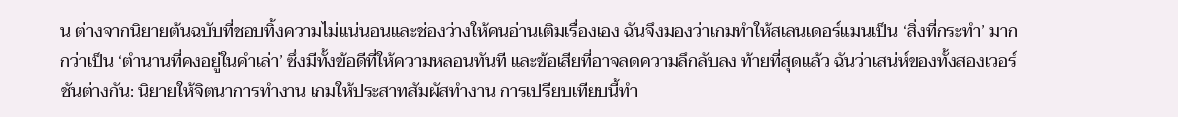น ต่างจากนิยายต้นฉบับที่ชอบทิ้งความไม่แน่นอนและช่องว่างให้คนอ่านเติมเรื่องเอง ฉันจึงมองว่าเกมทำให้สเลนเดอร์แมนเป็น ‘สิ่งที่กระทำ’ มากกว่าเป็น ‘ตำนานที่คงอยู่ในคำเล่า’ ซึ่งมีทั้งข้อดีที่ให้ความหลอนทันที และข้อเสียที่อาจลดความลึกลับลง ท้ายที่สุดแล้ว ฉันว่าเสน่ห์ของทั้งสองเวอร์ชันต่างกัน: นิยายให้จิตนาการทำงาน เกมให้ประสาทสัมผัสทำงาน การเปรียบเทียบนี้ทำ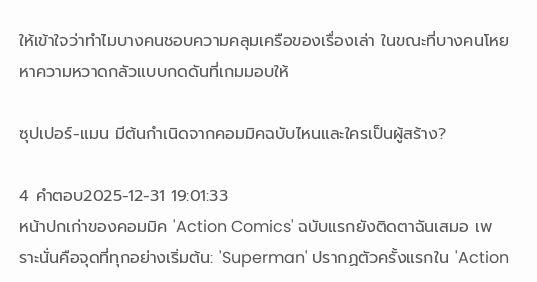ให้เข้าใจว่าทำไมบางคนชอบความคลุมเครือของเรื่องเล่า ในขณะที่บางคนโหยหาความหวาดกลัวแบบกดดันที่เกมมอบให้

ซุปเปอร์-แมน มีต้นกำเนิดจากคอมมิคฉบับไหนและใครเป็นผู้สร้าง?

4 คำตอบ2025-12-31 19:01:33
หน้าปกเก่าของคอมมิค 'Action Comics' ฉบับแรกยังติดตาฉันเสมอ เพราะนั่นคือจุดที่ทุกอย่างเริ่มต้น: 'Superman' ปรากฏตัวครั้งแรกใน 'Action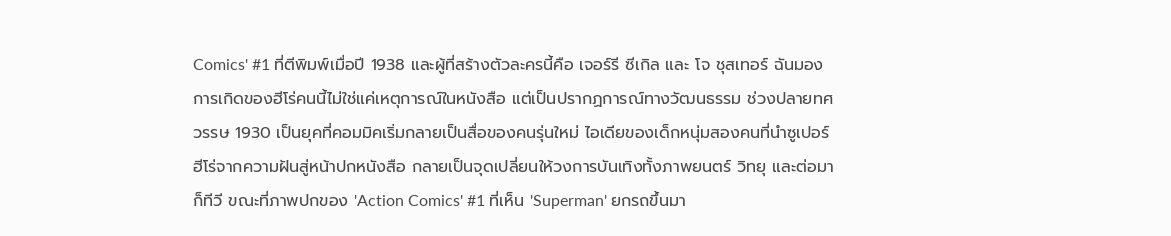Comics' #1 ที่ตีพิมพ์เมื่อปี 1938 และผู้ที่สร้างตัวละครนี้คือ เจอร์รี ซีเกิล และ โจ ชุสเทอร์ ฉันมองการเกิดของฮีโร่คนนี้ไม่ใช่แค่เหตุการณ์ในหนังสือ แต่เป็นปรากฏการณ์ทางวัฒนธรรม ช่วงปลายทศวรรษ 1930 เป็นยุคที่คอมมิคเริ่มกลายเป็นสื่อของคนรุ่นใหม่ ไอเดียของเด็กหนุ่มสองคนที่นำซูเปอร์ฮีโร่จากความฝันสู่หน้าปกหนังสือ กลายเป็นจุดเปลี่ยนให้วงการบันเทิงทั้งภาพยนตร์ วิทยุ และต่อมาก็ทีวี ขณะที่ภาพปกของ 'Action Comics' #1 ที่เห็น 'Superman' ยกรถขึ้นมา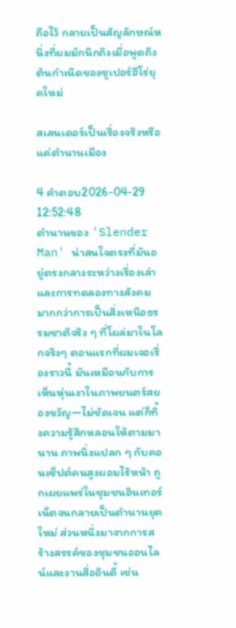ถือไว้ กลายเป็นสัญลักษณ์หนึ่งที่ผมมักนึกถึงเมื่อพูดถึงต้นกำเนิดของซูเปอร์ฮีโร่ยุคใหม่

สเลนเดอร์เป็นเรื่องจริงหรือแค่ตำนานเมือง

4 คำตอบ2026-04-29 12:52:48
ตำนานของ 'Slender Man' น่าสนใจตรงที่มันอยู่ตรงกลางระหว่างเรื่องเล่าและการทดลองทางสังคมมากกว่าการเป็นสิ่งเหนือธรรมชาติจริง ๆ ที่โผล่มาในโลกจริงๆ ตอนแรกที่ผมเจอเรื่องราวนี้ มันเหมือนกับการเห็นหุ่นเงาในภาพยนตร์สยองขวัญ—ไม่ชัดเจน แต่ก็ทิ้งความรู้สึกหลอนให้ตามมานาน ภาพนิ่งแปลก ๆ กับคอนเซ็ปต์คนสูงผอมไร้หน้า ถูกเผยแพร่ในชุมชนอินเทอร์เน็ตจนกลายเป็นตำนานยุคใหม่ ส่วนหนึ่งมาจากการสร้างสรรค์ของชุมชนออนไลน์และงานสื่ออินดี้ เช่น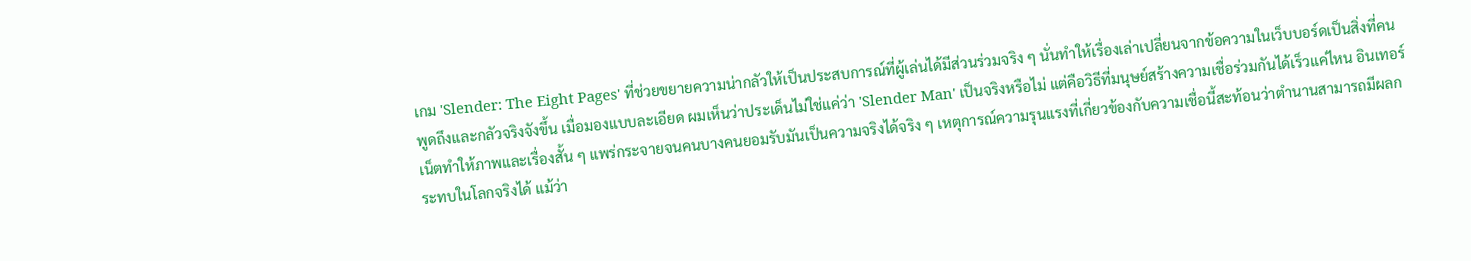เกม 'Slender: The Eight Pages' ที่ช่วยขยายความน่ากลัวให้เป็นประสบการณ์ที่ผู้เล่นได้มีส่วนร่วมจริง ๆ นั่นทำให้เรื่องเล่าเปลี่ยนจากข้อความในเว็บบอร์ดเป็นสิ่งที่คนพูดถึงและกลัวจริงจังขึ้น เมื่อมองแบบละเอียด ผมเห็นว่าประเด็นไม่ใช่แค่ว่า 'Slender Man' เป็นจริงหรือไม่ แต่คือวิธีที่มนุษย์สร้างความเชื่อร่วมกันได้เร็วแค่ไหน อินเทอร์เน็ตทำให้ภาพและเรื่องสั้น ๆ แพร่กระจายจนคนบางคนยอมรับมันเป็นความจริงได้จริง ๆ เหตุการณ์ความรุนแรงที่เกี่ยวข้องกับความเชื่อนี้สะท้อนว่าตำนานสามารถมีผลกระทบในโลกจริงได้ แม้ว่า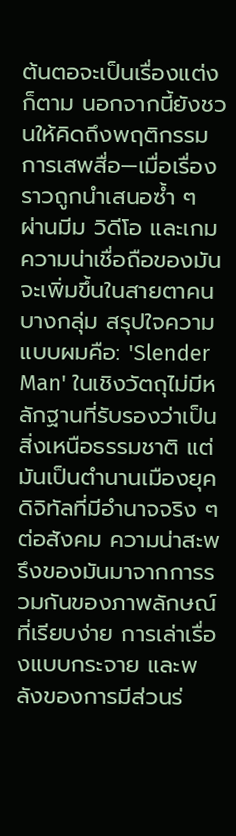ต้นตอจะเป็นเรื่องแต่งก็ตาม นอกจากนี้ยังชวนให้คิดถึงพฤติกรรมการเสพสื่อ—เมื่อเรื่องราวถูกนำเสนอซ้ำ ๆ ผ่านมีม วิดีโอ และเกม ความน่าเชื่อถือของมันจะเพิ่มขึ้นในสายตาคนบางกลุ่ม สรุปใจความแบบผมคือ: 'Slender Man' ในเชิงวัตถุไม่มีหลักฐานที่รับรองว่าเป็นสิ่งเหนือธรรมชาติ แต่มันเป็นตำนานเมืองยุคดิจิทัลที่มีอำนาจจริง ๆ ต่อสังคม ความน่าสะพรึงของมันมาจากการรวมกันของภาพลักษณ์ที่เรียบง่าย การเล่าเรื่องแบบกระจาย และพลังของการมีส่วนร่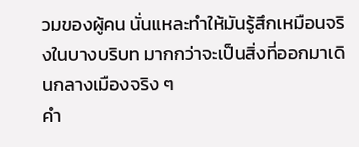วมของผู้คน นั่นแหละทำให้มันรู้สึกเหมือนจริงในบางบริบท มากกว่าจะเป็นสิ่งที่ออกมาเดินกลางเมืองจริง ๆ
คำ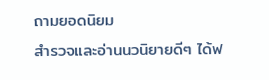ถามยอดนิยม
สำรวจและอ่านนวนิยายดีๆ ได้ฟ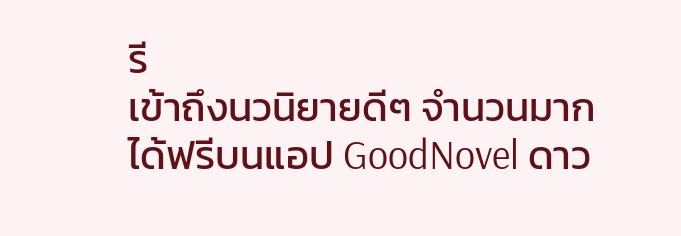รี
เข้าถึงนวนิยายดีๆ จำนวนมากได้ฟรีบนแอป GoodNovel ดาว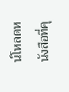น์โหลดหนังสือที่คุ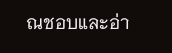ณชอบและอ่า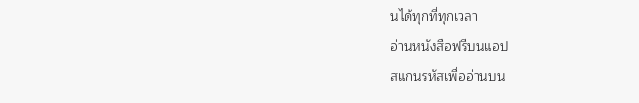นได้ทุกที่ทุกเวลา
อ่านหนังสือฟรีบนแอป
สแกนรหัสเพื่ออ่านบน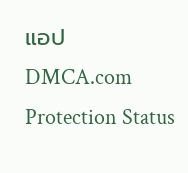แอป
DMCA.com Protection Status